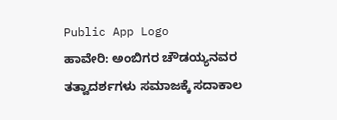Public App Logo
ಹಾವೇರಿ: ಅಂಬಿಗರ ಚೌಡಯ್ಯನವರ ತತ್ವಾದರ್ಶಗಳು ಸಮಾಜಕ್ಕೆ ಸದಾಕಾಲ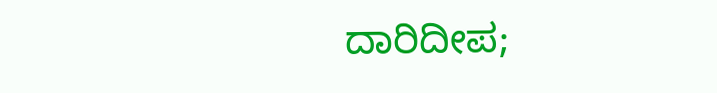ದಾರಿದೀಪ;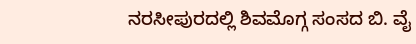ನರಸೀಪುರದಲ್ಲಿ ಶಿವಮೊಗ್ಗ ಸಂಸದ ಬಿ. ವೈ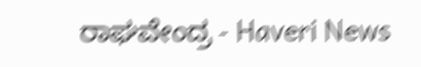ರಾಘವೇಂದ್ರ - Haveri News